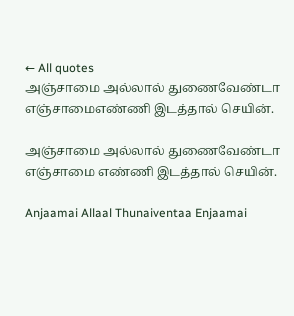← All quotes
அஞ்சாமை அல்லால் துணைவேண்டா எஞ்சாமைஎண்ணி இடத்தால் செயின்.

அஞ்சாமை அல்லால் துணைவேண்டா எஞ்சாமை எண்ணி இடத்தால் செயின்.

Anjaamai Allaal Thunaiventaa Enjaamai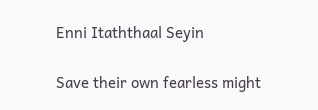Enni Itaththaal Seyin

Save their own fearless might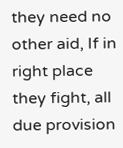they need no other aid, If in right place they fight, all due provision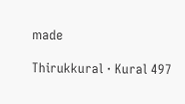made

Thirukkural · Kural 497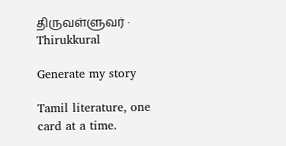திருவள்ளுவர் · Thirukkural

Generate my story

Tamil literature, one card at a time.